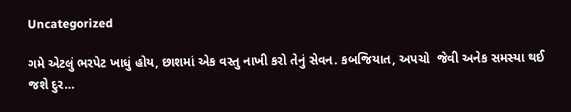Uncategorized

ગમે એટલું ભરપેટ ખાધું હોય, છાશમાં એક વસ્તુ નાખી કરો તેનું સેવન. કબજિયાત, અપચો  જેવી અનેક સમસ્યા થઈ જશે દુર…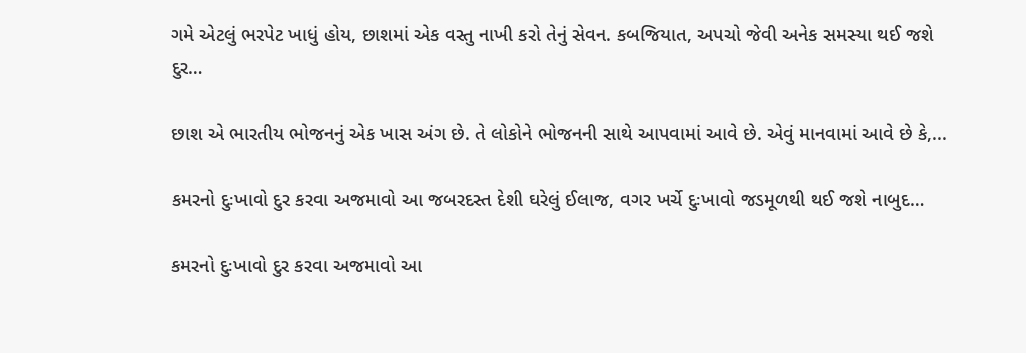ગમે એટલું ભરપેટ ખાધું હોય, છાશમાં એક વસ્તુ નાખી કરો તેનું સેવન. કબજિયાત, અપચો જેવી અનેક સમસ્યા થઈ જશે દુર…

છાશ એ ભારતીય ભોજનનું એક ખાસ અંગ છે. તે લોકોને ભોજનની સાથે આપવામાં આવે છે. એવું માનવામાં આવે છે કે,...

કમરનો દુઃખાવો દુર કરવા અજમાવો આ જબરદસ્ત દેશી ઘરેલું ઈલાજ, વગર ખર્ચે દુઃખાવો જડમૂળથી થઈ જશે નાબુદ…

કમરનો દુઃખાવો દુર કરવા અજમાવો આ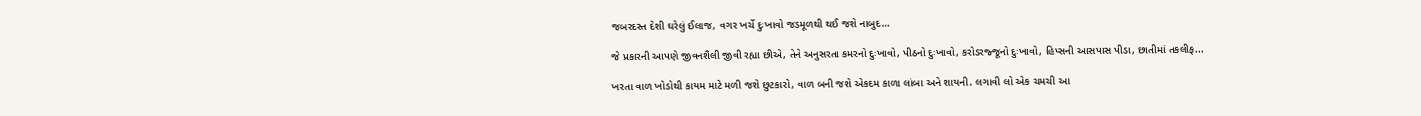જબરદસ્ત દેશી ઘરેલું ઈલાજ, વગર ખર્ચે દુઃખાવો જડમૂળથી થઈ જશે નાબુદ…

જે પ્રકારની આપણે જીવનશૈલી જીવી રહ્યા છીએ, તેને અનુસરતા કમરનો દુઃખાવો, પીઠનો દુઃખાવો, કરોડરજ્જૂનો દુઃખાવો, હિપ્સની આસપાસ પીડા, છાતીમાં તકલીફ...

ખરતા વાળ ખોડોથી કાયમ માટે મળી જશે છુટકારો, વાળ બની જશે એકદમ કાળા લાંબા અને શાયની. લગાવી લો એક ચમચી આ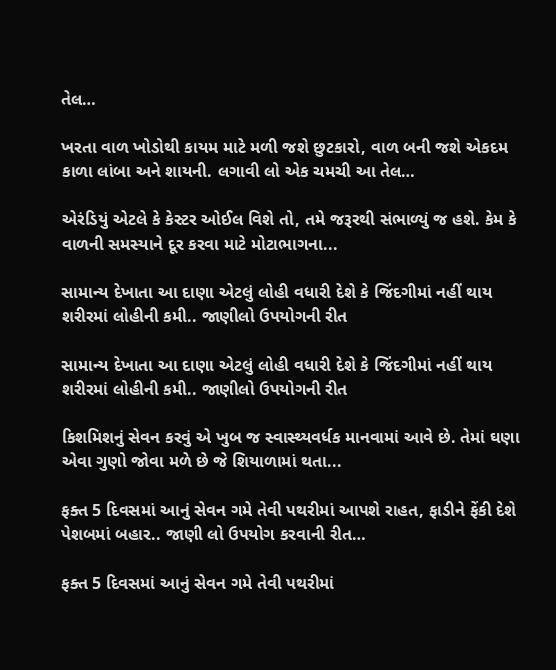તેલ…

ખરતા વાળ ખોડોથી કાયમ માટે મળી જશે છુટકારો, વાળ બની જશે એકદમ કાળા લાંબા અને શાયની. લગાવી લો એક ચમચી આ તેલ…

એરંડિયું એટલે કે કેસ્ટર ઓઈલ વિશે તો, તમે જરૂરથી સંભાળ્યું જ હશે. કેમ કે વાળની સમસ્યાને દૂર કરવા માટે મોટાભાગના...

સામાન્ય દેખાતા આ દાણા એટલું લોહી વધારી દેશે કે જિંદગીમાં નહીં થાય શરીરમાં લોહીની કમી.. જાણીલો ઉપયોગની રીત

સામાન્ય દેખાતા આ દાણા એટલું લોહી વધારી દેશે કે જિંદગીમાં નહીં થાય શરીરમાં લોહીની કમી.. જાણીલો ઉપયોગની રીત

કિશમિશનું સેવન કરવું એ ખુબ જ સ્વાસ્થ્યવર્ધક માનવામાં આવે છે. તેમાં ઘણા એવા ગુણો જોવા મળે છે જે શિયાળામાં થતા...

ફક્ત 5 દિવસમાં આનું સેવન ગમે તેવી પથરીમાં આપશે રાહત, ફાડીને ફેંકી દેશે પેશબમાં બહાર.. જાણી લો ઉપયોગ કરવાની રીત…

ફક્ત 5 દિવસમાં આનું સેવન ગમે તેવી પથરીમાં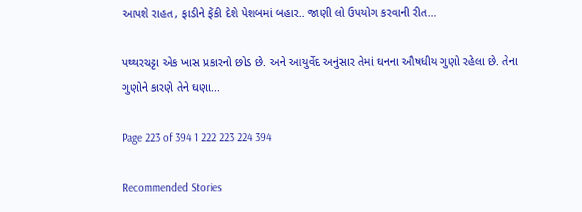આપશે રાહત, ફાડીને ફેંકી દેશે પેશબમાં બહાર.. જાણી લો ઉપયોગ કરવાની રીત…

પથ્થરચટ્ટા એક ખાસ પ્રકારનો છોડ છે. અને આયુર્વેદ અનુંસાર તેમાં ઘનના ઔષધીય ગુણો રહેલા છે. તેના ગુણોને કારણે તેને ઘણા...

Page 223 of 394 1 222 223 224 394

Recommended Stories